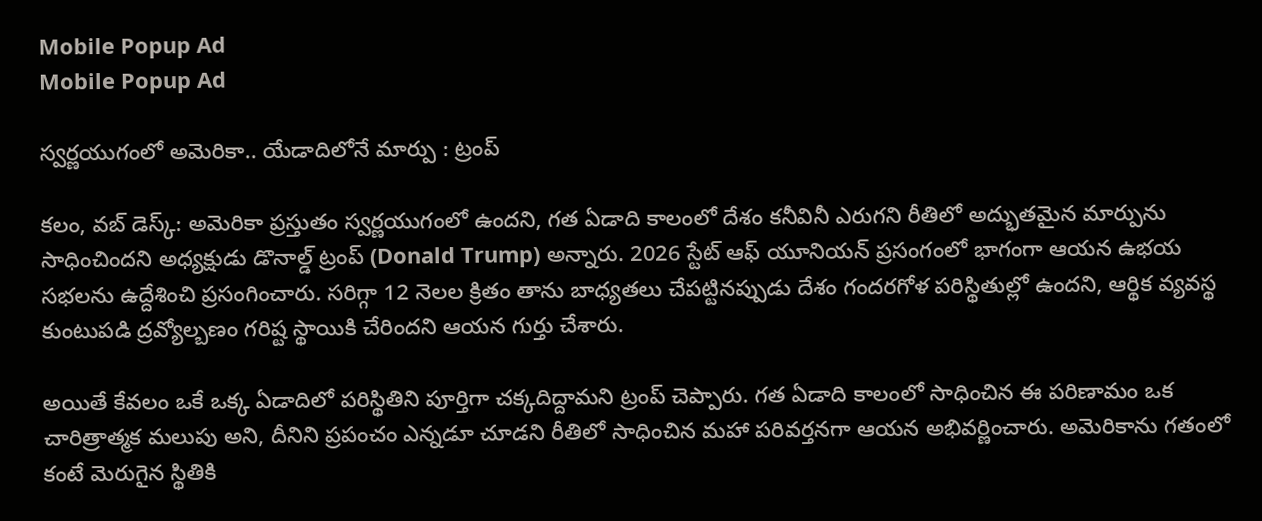Mobile Popup Ad
Mobile Popup Ad

స్వర్ణయుగంలో అమెరికా.. యేడాదిలోనే మార్పు : ట్రంప్

కలం, వబ్ డెస్క్: అమెరికా ప్రస్తుతం స్వర్ణయుగంలో ఉందని, గత ఏడాది కాలంలో దేశం కనీవినీ ఎరుగని రీతిలో అద్భుతమైన మార్పును సాధించిందని అధ్యక్షుడు డొనాల్డ్ ట్రంప్ (Donald Trump) అన్నారు. 2026 స్టేట్ ఆఫ్ యూనియన్ ప్రసంగంలో భాగంగా ఆయన ఉభయ సభలను ఉద్దేశించి ప్రసంగించారు. సరిగ్గా 12 నెలల క్రితం తాను బాధ్యతలు చేపట్టినప్పుడు దేశం గందరగోళ పరిస్థితుల్లో ఉందని, ఆర్థిక వ్యవస్థ కుంటుపడి ద్రవ్యోల్బణం గరిష్ట స్థాయికి చేరిందని ఆయన గుర్తు చేశారు.

అయితే కేవలం ఒకే ఒక్క ఏడాదిలో పరిస్థితిని పూర్తిగా చక్కదిద్దామని ట్రంప్ చెప్పారు. గత ఏడాది కాలంలో సాధించిన ఈ పరిణామం ఒక చారిత్రాత్మక మలుపు అని, దీనిని ప్రపంచం ఎన్నడూ చూడని రీతిలో సాధించిన మహా పరివర్తనగా ఆయన అభివర్ణించారు. అమెరికాను గతంలో కంటే మెరుగైన స్థితికి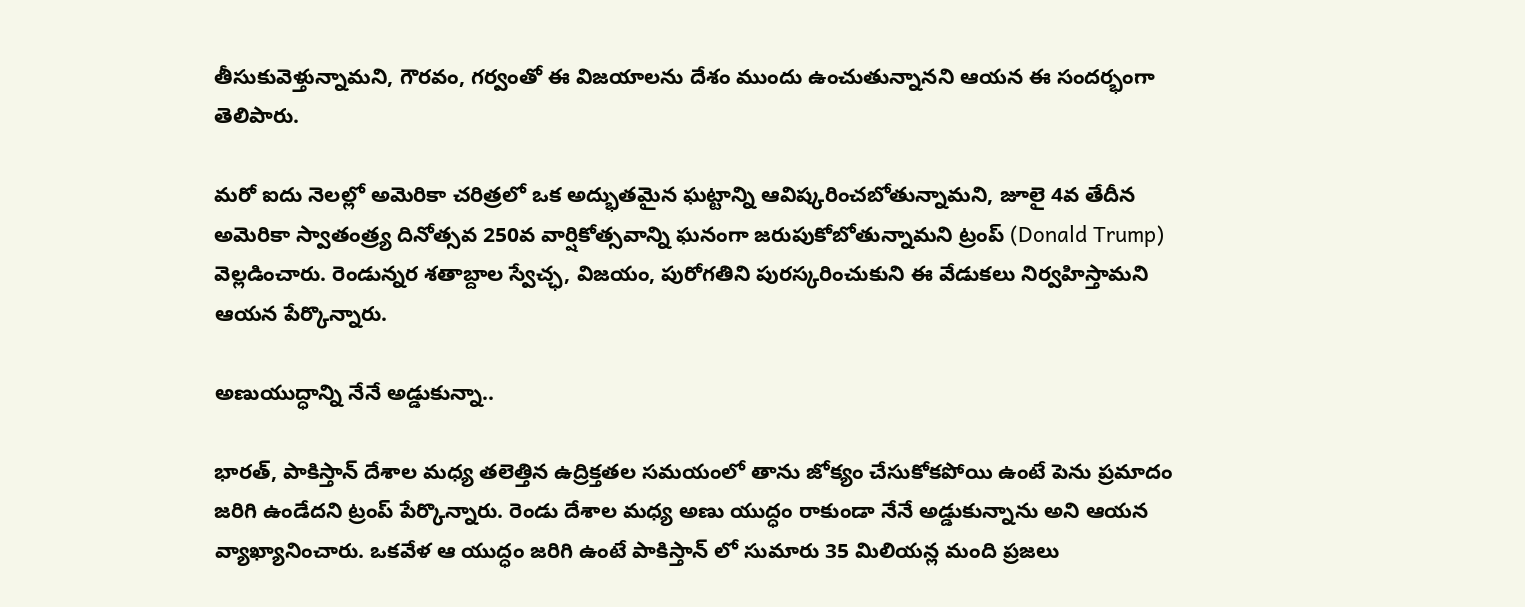తీసుకువెళ్తున్నామని, గౌరవం, గర్వంతో ఈ విజయాలను దేశం ముందు ఉంచుతున్నానని ఆయన ఈ సందర్భంగా తెలిపారు.

మరో ఐదు నెలల్లో అమెరికా చరిత్రలో ఒక అద్భుతమైన ఘట్టాన్ని ఆవిష్కరించబోతున్నామని, జూలై 4వ తేదీన అమెరికా స్వాతంత్ర్య దినోత్సవ 250వ వార్షికోత్సవాన్ని ఘనంగా జరుపుకోబోతున్నామని ట్రంప్ (Donald Trump) వెల్లడించారు. రెండున్నర శతాబ్దాల స్వేచ్ఛ, విజయం, పురోగతిని పురస్కరించుకుని ఈ వేడుకలు నిర్వహిస్తామని ఆయన పేర్కొన్నారు.

అణుయుద్ధాన్ని నేనే అడ్డుకున్నా..

భారత్, పాకిస్తాన్ దేశాల మధ్య తలెత్తిన ఉద్రిక్తతల సమయంలో తాను జోక్యం చేసుకోకపోయి ఉంటే పెను ప్రమాదం జరిగి ఉండేదని ట్రంప్ పేర్కొన్నారు. రెండు దేశాల మధ్య అణు యుద్ధం రాకుండా నేనే అడ్డుకున్నాను అని ఆయన వ్యాఖ్యానించారు. ఒకవేళ ఆ యుద్ధం జరిగి ఉంటే పాకిస్తాన్ లో సుమారు 35 మిలియన్ల మంది ప్రజలు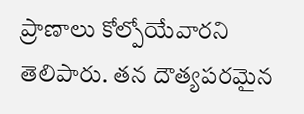ప్రాణాలు కోల్పోయేవారని తెలిపారు. తన దౌత్యపరమైన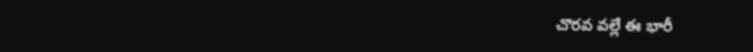చొరవ వల్లే ఈ భారీ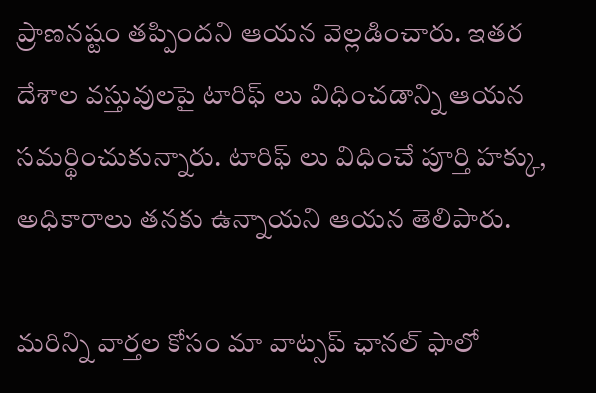ప్రాణనష్టం తప్పిందని ఆయన వెల్లడించారు. ఇతర దేశాల వస్తువులపై టారిఫ్ లు విధించడాన్ని ఆయన సమర్థించుకున్నారు. టారిఫ్ లు విధించే పూర్తి హక్కు, అధికారాలు తనకు ఉన్నాయని ఆయన తెలిపారు.

మ‌రిన్ని వార్త‌ల కోసం మా వాట్స‌ప్ ఛాన‌ల్ ఫాలో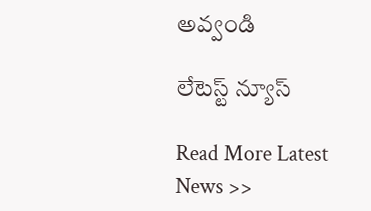అవ్వండి

లేటెస్ట్ న్యూస్‌

Read More Latest News >>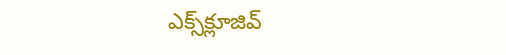ఎక్స్‌క్లూజివ్‌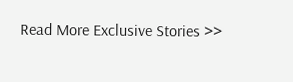Read More Exclusive Stories >>